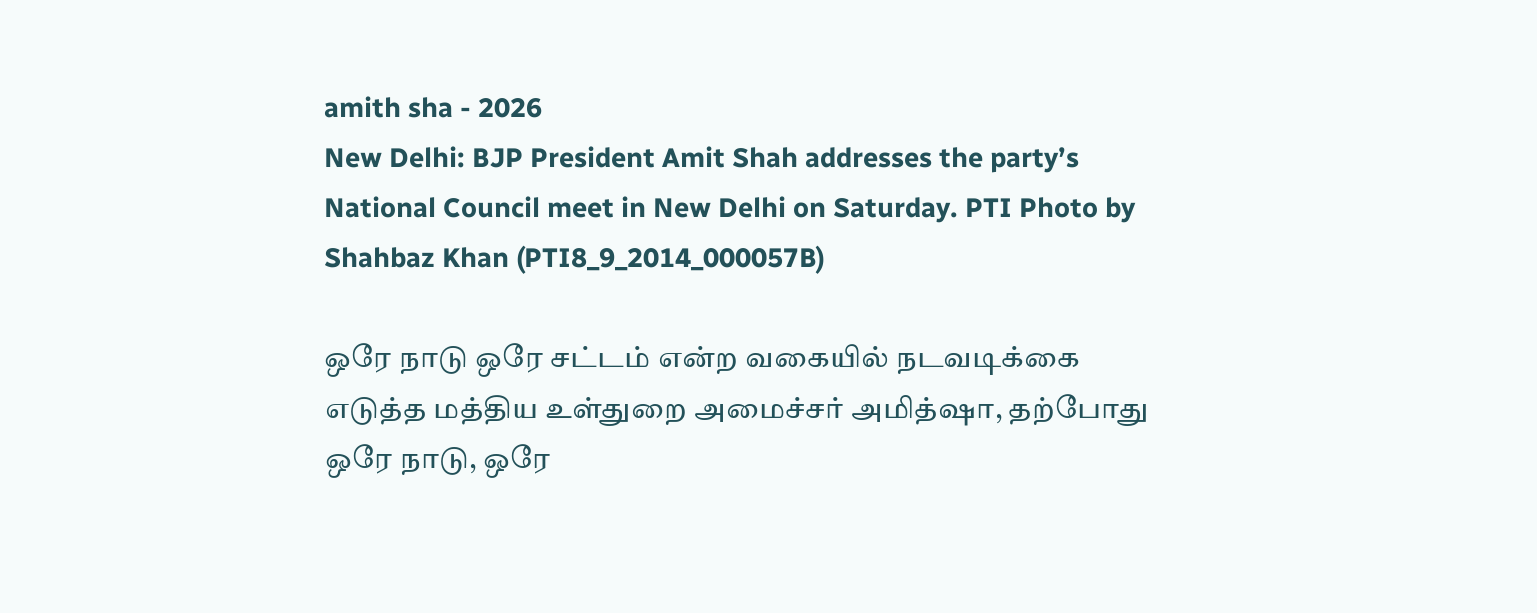amith sha - 2026
New Delhi: BJP President Amit Shah addresses the party’s National Council meet in New Delhi on Saturday. PTI Photo by Shahbaz Khan (PTI8_9_2014_000057B)

ஒரே நாடு ஒரே சட்டம் என்ற வகையில் நடவடிக்கை எடுத்த மத்திய உள்துறை அமைச்சர் அமித்ஷா, தற்போது ஒரே நாடு, ஒரே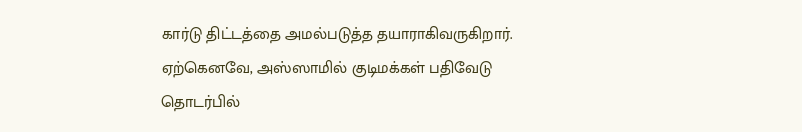கார்டு திட்டத்தை அமல்படுத்த தயாராகிவருகிறார். ஏற்கெனவே, அஸ்ஸாமில் குடிமக்கள் பதிவேடு தொடர்பில்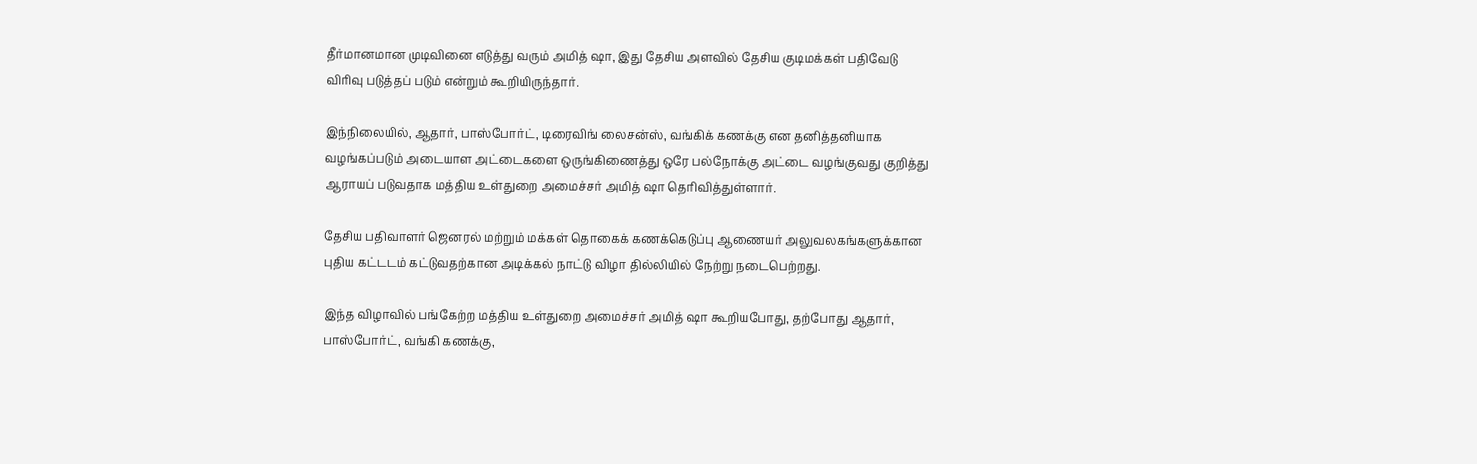தீர்மானமான முடிவினை எடுத்து வரும் அமித் ஷா, இது தேசிய அளவில் தேசிய குடிமக்கள் பதிவேடு விரிவு படுத்தப் படும் என்றும் கூறியிருந்தார்.

இந்நிலையில், ஆதார், பாஸ்போர்ட், டிரைவிங் லைசன்ஸ், வங்கிக் கணக்கு என தனித்தனியாக வழங்கப்படும் அடையாள அட்டைகளை ஒருங்கிணைத்து ஒரே பல்நோக்கு அட்டை வழங்குவது குறித்து ஆராயப் படுவதாக மத்திய உள்துறை அமைச்சர் அமித் ஷா தெரிவித்துள்ளார்.

தேசிய பதிவாளர் ஜெனரல் மற்றும் மக்கள் தொகைக் கணக்கெடுப்பு ஆணையர் அலுவலகங்களுக்கான புதிய கட்டடம் கட்டுவதற்கான அடிக்கல் நாட்டு விழா தில்லியில் நேற்று நடைபெற்றது.

இந்த விழாவில் பங்கேற்ற மத்திய உள்துறை அமைச்சர் அமித் ஷா கூறியபோது, தற்போது ஆதார், பாஸ்போர்ட், வங்கி கணக்கு,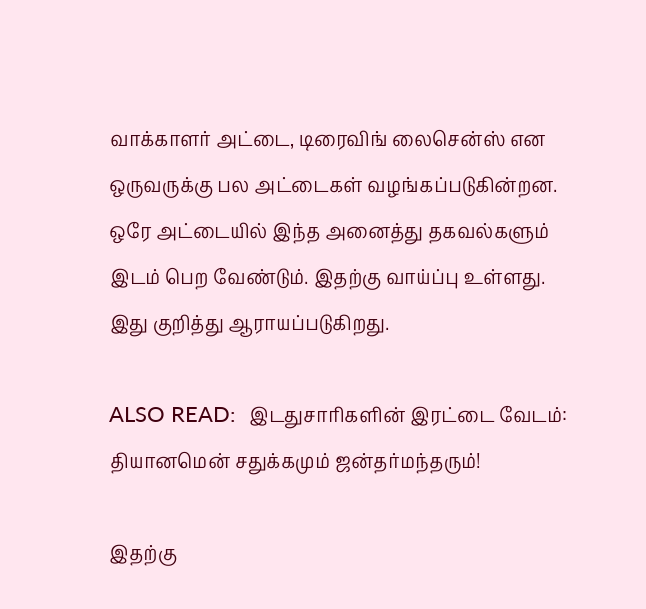வாக்காளர் அட்டை, டிரைவிங் லைசென்ஸ் என ஒருவருக்கு பல அட்டைகள் வழங்கப்படுகின்றன. ஒரே அட்டையில் இந்த அனைத்து தகவல்களும் இடம் பெற வேண்டும். இதற்கு வாய்ப்பு உள்ளது. இது குறித்து ஆராயப்படுகிறது.

ALSO READ:  இடதுசாரிகளின் இரட்டை வேடம்: தியானமென் சதுக்கமும் ஜன்தர்மந்தரும்!

இதற்கு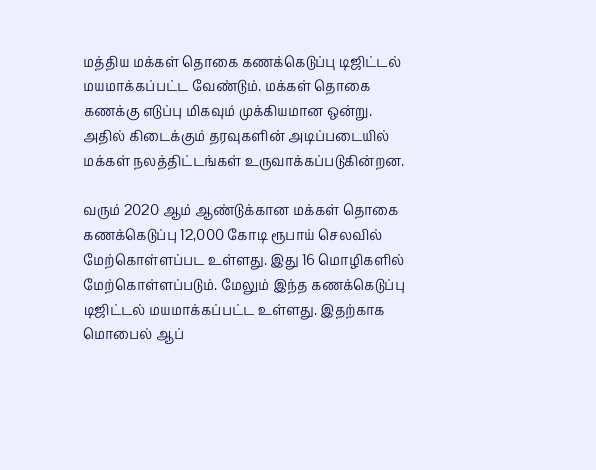மத்திய மக்கள் தொகை கணக்கெடுப்பு டிஜிட்டல் மயமாக்கப்பட்ட வேண்டும். மக்கள் தொகை கணக்கு எடுப்பு மிகவும் முக்கியமான ஒன்று. அதில் கிடைக்கும் தரவுகளின் அடிப்படையில் மக்கள் நலத்திட்டங்கள் உருவாக்கப்படுகின்றன.

வரும் 2020 ஆம் ஆண்டுக்கான மக்கள் தொகை கணக்கெடுப்பு 12,000 கோடி ரூபாய் செலவில் மேற்கொள்ளப்பட உள்ளது. இது 16 மொழிகளில் மேற்கொள்ளப்படும். மேலும் இந்த கணக்கெடுப்பு டிஜிட்டல் மயமாக்கப்பட்ட உள்ளது. இதற்காக மொபைல் ஆப்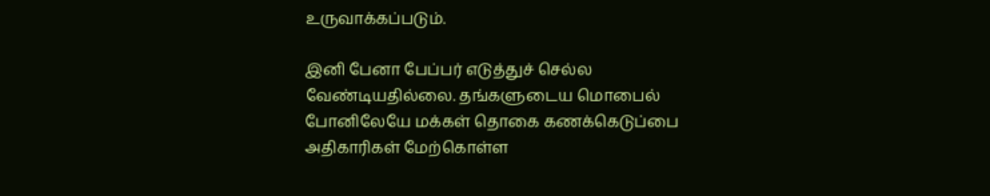உருவாக்கப்படும்.

இனி பேனா பேப்பர் எடுத்துச் செல்ல வேண்டியதில்லை. தங்களுடைய மொபைல் போனிலேயே மக்கள் தொகை கணக்கெடுப்பை அதிகாரிகள் மேற்கொள்ள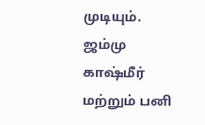முடியும். ஜம்மு காஷ்மீர் மற்றும் பனி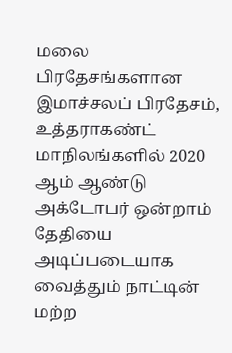மலை பிரதேசங்களான இமாச்சலப் பிரதேசம், உத்தராகண்ட் மாநிலங்களில் 2020 ஆம் ஆண்டு அக்டோபர் ஒன்றாம் தேதியை அடிப்படையாக வைத்தும் நாட்டின் மற்ற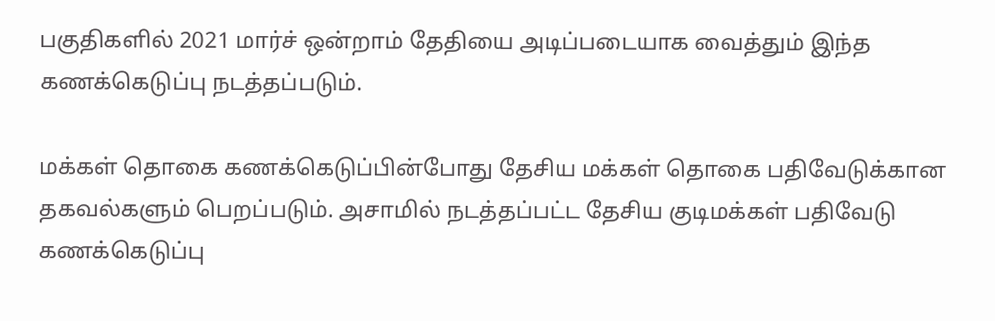பகுதிகளில் 2021 மார்ச் ஒன்றாம் தேதியை அடிப்படையாக வைத்தும் இந்த கணக்கெடுப்பு நடத்தப்படும்.

மக்கள் தொகை கணக்கெடுப்பின்போது தேசிய மக்கள் தொகை பதிவேடுக்கான தகவல்களும் பெறப்படும். அசாமில் நடத்தப்பட்ட தேசிய குடிமக்கள் பதிவேடு கணக்கெடுப்பு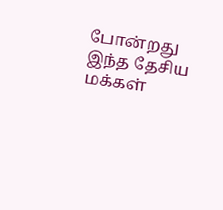போன்றது இந்த தேசிய மக்கள்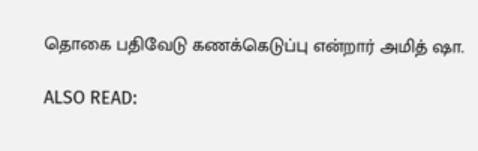தொகை பதிவேடு கணக்கெடுப்பு என்றார் அமித் ஷா.

ALSO READ: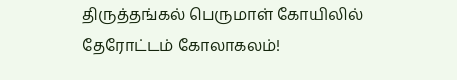திருத்தங்கல் பெருமாள் கோயிலில் தேரோட்டம் கோலாகலம்!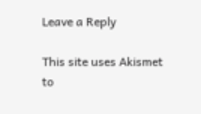Leave a Reply

This site uses Akismet to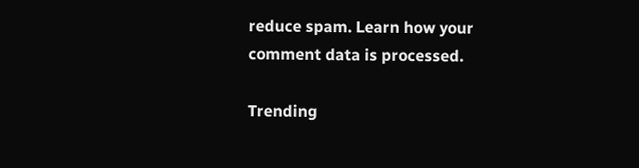reduce spam. Learn how your comment data is processed.

Trending